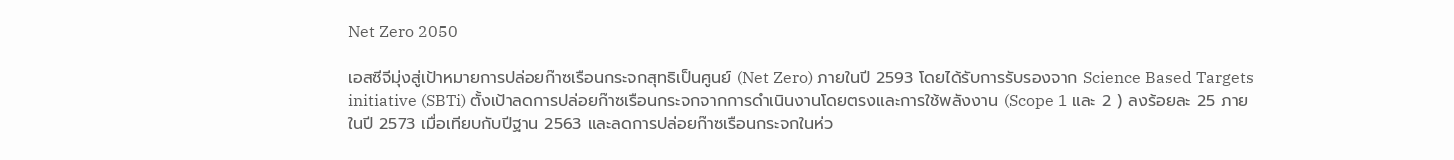Net Zero 2050

เอสซีจีมุ่งสู่เป้าหมายการปล่อยก๊าซเรือนกระจกสุทธิเป็นศูนย์ (Net Zero) ภายในปี 2593 โดยได้รับการรับรองจาก Science Based Targets initiative (SBTi) ตั้งเป้าลดการปล่อยก๊าซเรือนกระจกจากการดำเนินงานโดยตรงและการใช้พลังงาน (Scope 1 และ 2 ) ลงร้อยละ 25 ภายในปี 2573 เมื่อเทียบกับปีฐาน 2563 และลดการปล่อยก๊าซเรือนกระจกในห่ว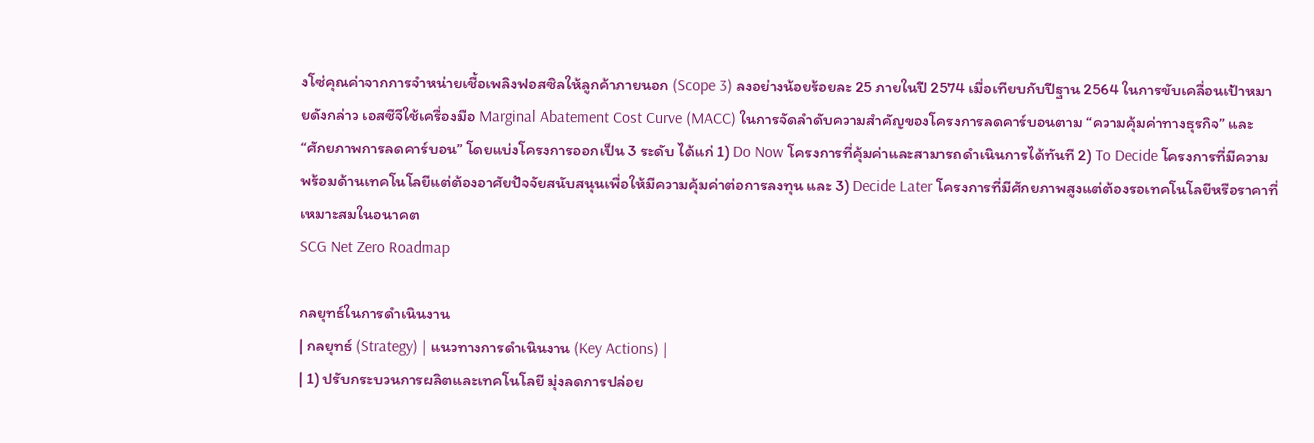งโซ่คุณค่าจากการจำหน่ายเชื้อเพลิงฟอสซิลให้ลูกค้าภายนอก (Scope 3) ลงอย่างน้อยร้อยละ 25 ภายในปี 2574 เมื่อเทียบกับปีฐาน 2564 ในการขับเคลื่อนเป้าหมายดังกล่าว เอสซีจีใช้เครื่องมือ Marginal Abatement Cost Curve (MACC) ในการจัดลำดับความสำคัญของโครงการลดคาร์บอนตาม “ความคุ้มค่าทางธุรกิจ” และ “ศักยภาพการลดคาร์บอน” โดยแบ่งโครงการออกเป็น 3 ระดับ ได้แก่ 1) Do Now โครงการที่คุ้มค่าและสามารถดำเนินการได้ทันที 2) To Decide โครงการที่มีความพร้อมด้านเทคโนโลยีแต่ต้องอาศัยปัจจัยสนับสนุนเพื่อให้มีความคุ้มค่าต่อการลงทุน และ 3) Decide Later โครงการที่มีศักยภาพสูงแต่ต้องรอเทคโนโลยีหรือราคาที่เหมาะสมในอนาคต
SCG Net Zero Roadmap

กลยุทธ์ในการดำเนินงาน
| กลยุทธ์ (Strategy) | แนวทางการดำเนินงาน (Key Actions) |
| 1) ปรับกระบวนการผลิตและเทคโนโลยี มุ่งลดการปล่อย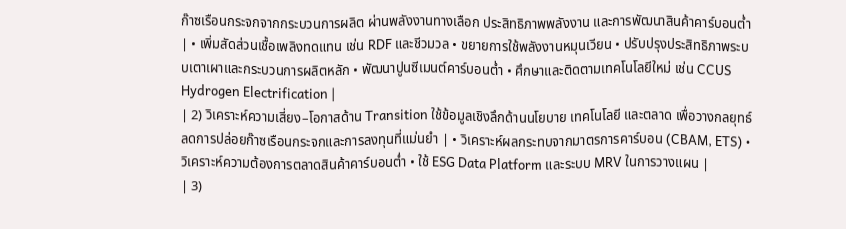ก๊าซเรือนกระจกจากกระบวนการผลิต ผ่านพลังงานทางเลือก ประสิทธิภาพพลังงาน และการพัฒนาสินค้าคาร์บอนต่ำ | • เพิ่มสัดส่วนเชื้อเพลิงทดแทน เช่น RDF และชีวมวล • ขยายการใช้พลังงานหมุนเวียน • ปรับปรุงประสิทธิภาพระบบเตาเผาและกระบวนการผลิตหลัก • พัฒนาปูนซีเมนต์คาร์บอนต่ำ • ศึกษาและติดตามเทคโนโลยีใหม่ เช่น CCUS Hydrogen Electrification |
| 2) วิเคราะห์ความเสี่ยง–โอกาสด้าน Transition ใช้ข้อมูลเชิงลึกด้านนโยบาย เทคโนโลยี และตลาด เพื่อวางกลยุทธ์ลดการปล่อยก๊าซเรือนกระจกและการลงทุนที่แม่นยำ | • วิเคราะห์ผลกระทบจากมาตรการคาร์บอน (CBAM, ETS) • วิเคราะห์ความต้องการตลาดสินค้าคาร์บอนต่ำ • ใช้ ESG Data Platform และระบบ MRV ในการวางแผน |
| 3)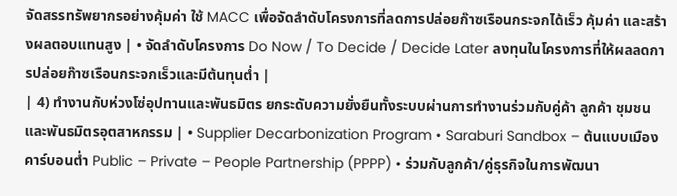จัดสรรทรัพยากรอย่างคุ้มค่า ใช้ MACC เพื่อจัดลำดับโครงการที่ลดการปล่อยก๊าซเรือนกระจกได้เร็ว คุ้มค่า และสร้างผลตอบแทนสูง | • จัดลำดับโครงการ Do Now / To Decide / Decide Later ลงทุนในโครงการที่ให้ผลลดการปล่อยก๊าซเรือนกระจกเร็วและมีต้นทุนต่ำ |
| 4) ทำงานกับห่วงโซ่อุปทานและพันธมิตร ยกระดับความยั่งยืนทั้งระบบผ่านการทำงานร่วมกับคู่ค้า ลูกค้า ชุมชน และพันธมิตรอุตสาหกรรม | • Supplier Decarbonization Program • Saraburi Sandbox – ต้นแบบเมืองคาร์บอนต่ำ Public – Private – People Partnership (PPPP) • ร่วมกับลูกค้า/คู่ธุรกิจในการพัฒนา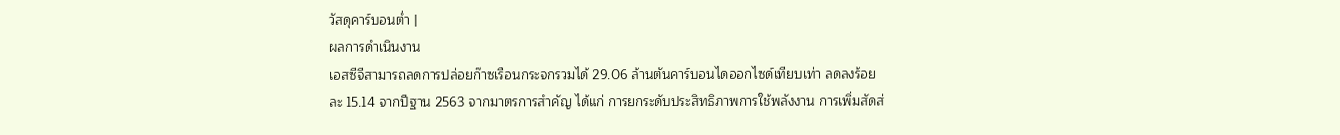วัสดุคาร์บอนต่ำ |
ผลการดำเนินงาน
เอสซีจีสามารถลดการปล่อยก๊าซเรือนกระจกรวมได้ 29.06 ล้านตันคาร์บอนไดออกไซด์เทียบเท่า ลดลงร้อยละ 15.14 จากปีฐาน 2563 จากมาตรการสำคัญ ได้แก่ การยกระดับประสิทธิภาพการใช้พลังงาน การเพิ่มสัดส่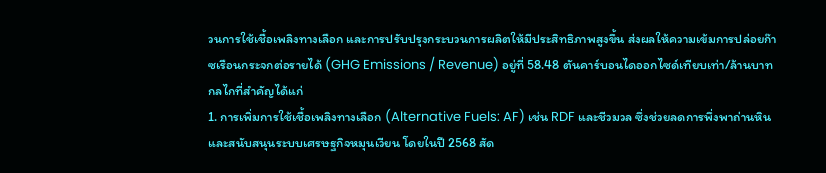วนการใช้เชื้อเพลิงทางเลือก และการปรับปรุงกระบวนการผลิตให้มีประสิทธิภาพสูงขึ้น ส่งผลให้ความเข้มการปล่อยก๊าซเรือนกระจกต่อรายได้ (GHG Emissions / Revenue) อยู่ที่ 58.48 ตันคาร์บอนไดออกไซด์เทียบเท่า/ล้านบาท
กลไกที่สำคัญได้แก่
1. การเพิ่มการใช้เชื้อเพลิงทางเลือก (Alternative Fuels: AF) เช่น RDF และชีวมวล ซึ่งช่วยลดการพึ่งพาถ่านหินและสนับสนุนระบบเศรษฐกิจหมุนเวียน โดยในปี 2568 สัด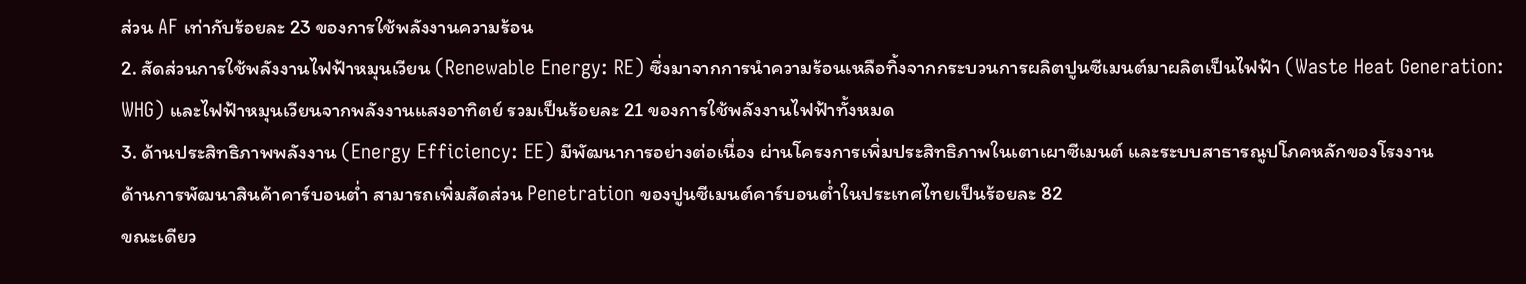ส่วน AF เท่ากับร้อยละ 23 ของการใช้พลังงานความร้อน
2. สัดส่วนการใช้พลังงานไฟฟ้าหมุนเวียน (Renewable Energy: RE) ซึ่งมาจากการนำความร้อนเหลือทิ้งจากกระบวนการผลิตปูนซีเมนต์มาผลิตเป็นไฟฟ้า (Waste Heat Generation: WHG) และไฟฟ้าหมุนเวียนจากพลังงานแสงอาทิตย์ รวมเป็นร้อยละ 21 ของการใช้พลังงานไฟฟ้าทั้งหมด
3. ด้านประสิทธิภาพพลังงาน (Energy Efficiency: EE) มีพัฒนาการอย่างต่อเนื่อง ผ่านโครงการเพิ่มประสิทธิภาพในเตาเผาซีเมนต์ และระบบสาธารณูปโภคหลักของโรงงาน
ด้านการพัฒนาสินค้าคาร์บอนต่ำ สามารถเพิ่มสัดส่วน Penetration ของปูนซีเมนต์คาร์บอนต่ำในประเทศไทยเป็นร้อยละ 82
ขณะเดียว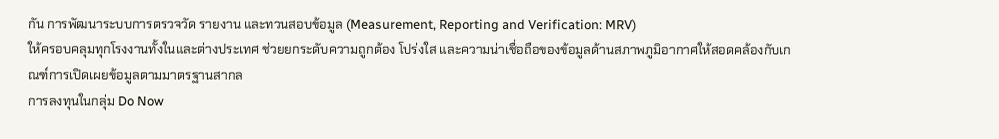กัน การพัฒนาระบบการตรวจวัด รายงาน และทวนสอบข้อมูล (Measurement, Reporting and Verification: MRV)
ให้ครอบคลุมทุกโรงงานทั้งในและต่างประเทศ ช่วยยกระดับความถูกต้อง โปร่งใส และความน่าเชื่อถือของข้อมูลด้านสภาพภูมิอากาศให้สอดคล้องกับเกณฑ์การเปิดเผยข้อมูลตามมาตรฐานสากล
การลงทุนในกลุ่ม Do Now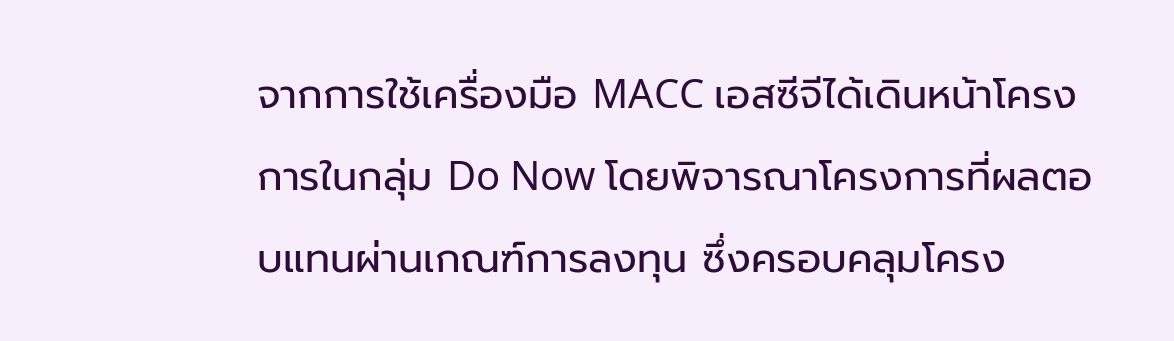จากการใช้เครื่องมือ MACC เอสซีจีได้เดินหน้าโครงการในกลุ่ม Do Now โดยพิจารณาโครงการที่ผลตอบแทนผ่านเกณฑ์การลงทุน ซึ่งครอบคลุมโครง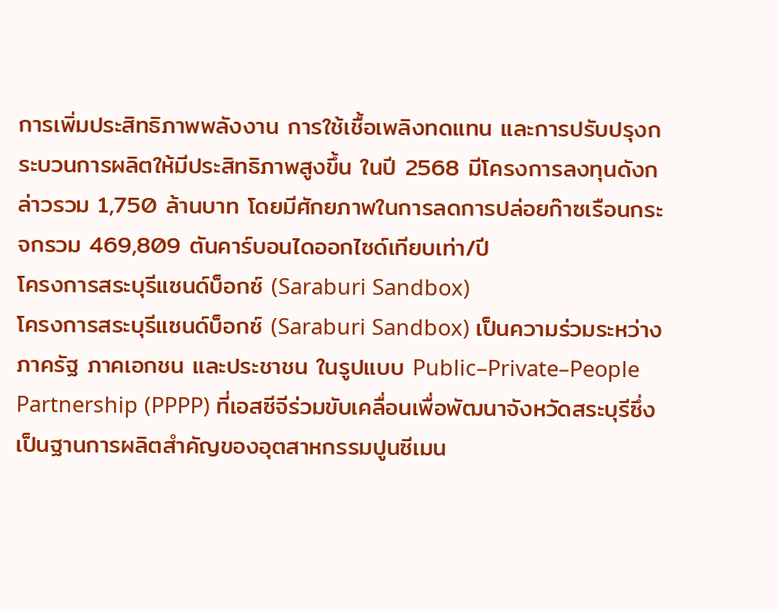การเพิ่มประสิทธิภาพพลังงาน การใช้เชื้อเพลิงทดแทน และการปรับปรุงกระบวนการผลิตให้มีประสิทธิภาพสูงขึ้น ในปี 2568 มีโครงการลงทุนดังกล่าวรวม 1,750 ล้านบาท โดยมีศักยภาพในการลดการปล่อยก๊าซเรือนกระจกรวม 469,809 ตันคาร์บอนไดออกไซด์เทียบเท่า/ปี
โครงการสระบุรีแซนด์บ็อกซ์ (Saraburi Sandbox)
โครงการสระบุรีแซนด์บ็อกซ์ (Saraburi Sandbox) เป็นความร่วมระหว่างภาครัฐ ภาคเอกชน และประชาชน ในรูปแบบ Public–Private–People Partnership (PPPP) ที่เอสซีจีร่วมขับเคลื่อนเพื่อพัฒนาจังหวัดสระบุรีซึ่งเป็นฐานการผลิตสำคัญของอุตสาหกรรมปูนซีเมน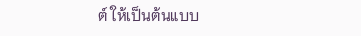ต์ ให้เป็นต้นแบบ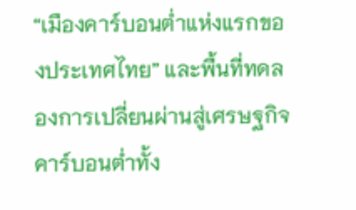“เมืองคาร์บอนต่ำแห่งแรกของประเทศไทย” และพื้นที่ทดลองการเปลี่ยนผ่านสู่เศรษฐกิจคาร์บอนต่ำทั้ง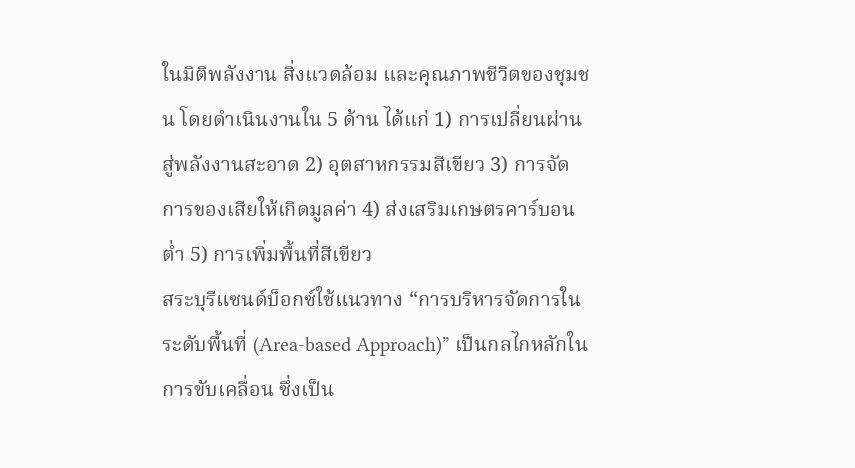ในมิติพลังงาน สิ่งแวดล้อม และคุณภาพชีวิตของชุมชน โดยดำเนินงานใน 5 ด้าน ได้แก่ 1) การเปลี่ยนผ่านสู่พลังงานสะอาด 2) อุตสาหกรรมสีเขียว 3) การจัดการของเสียให้เกิดมูลค่า 4) ส่งเสริมเกษตรคาร์บอนต่ำ 5) การเพิ่มพื้นที่สีเขียว
สระบุรีแซนด์บ็อกซ์ใช้แนวทาง “การบริหารจัดการในระดับพื้นที่ (Area-based Approach)” เป็นกลไกหลักในการขับเคลื่อน ซึ่งเป็น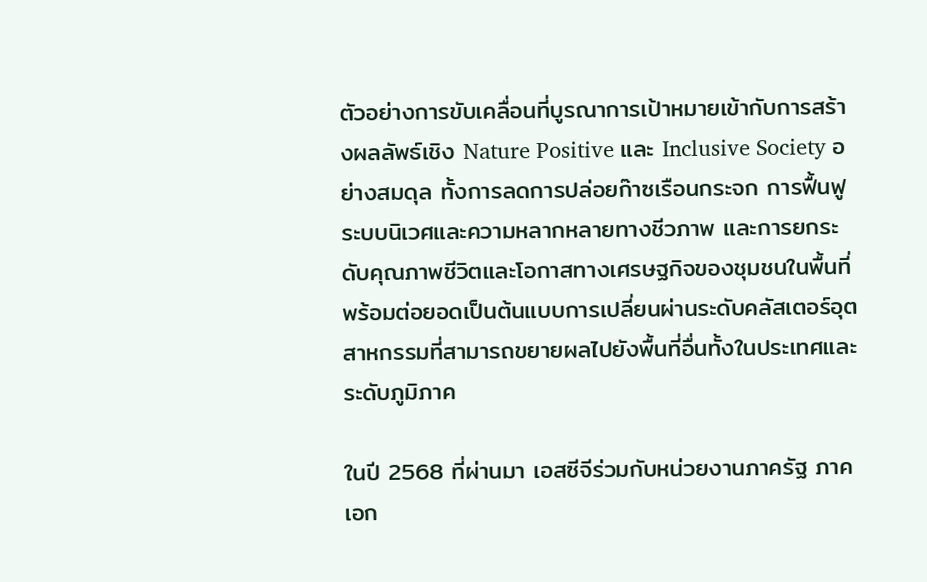ตัวอย่างการขับเคลื่อนที่บูรณาการเป้าหมายเข้ากับการสร้างผลลัพธ์เชิง Nature Positive และ Inclusive Society อย่างสมดุล ทั้งการลดการปล่อยก๊าซเรือนกระจก การฟื้นฟูระบบนิเวศและความหลากหลายทางชีวภาพ และการยกระดับคุณภาพชีวิตและโอกาสทางเศรษฐกิจของชุมชนในพื้นที่ พร้อมต่อยอดเป็นต้นแบบการเปลี่ยนผ่านระดับคลัสเตอร์อุตสาหกรรมที่สามารถขยายผลไปยังพื้นที่อื่นทั้งในประเทศและระดับภูมิภาค

ในปี 2568 ที่ผ่านมา เอสซีจีร่วมกับหน่วยงานภาครัฐ ภาคเอก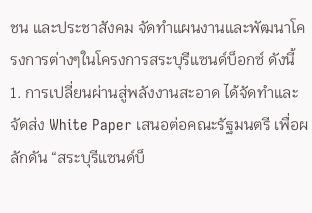ชน และประชาสังคม จัดทำแผนงานและพัฒนาโครงการต่างๆในโครงการสระบุรีแซนด์บ็อกซ์ ดังนี้
1. การเปลี่ยนผ่านสู่พลังงานสะอาด ได้จัดทำและจัดส่ง White Paper เสนอต่อคณะรัฐมนตรี เพื่อผลักดัน “สระบุรีแซนด์บ็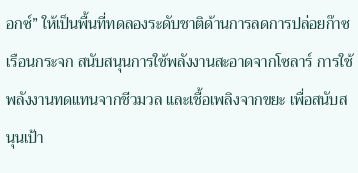อกซ์” ให้เป็นพื้นที่ทดลองระดับชาติด้านการลดการปล่อยก๊าซเรือนกระจก สนับสนุนการใช้พลังงานสะอาดจากโซลาร์ การใช้พลังงานทดแทนจากชีวมวล และเชื้อเพลิงจากขยะ เพื่อสนับสนุนเป้า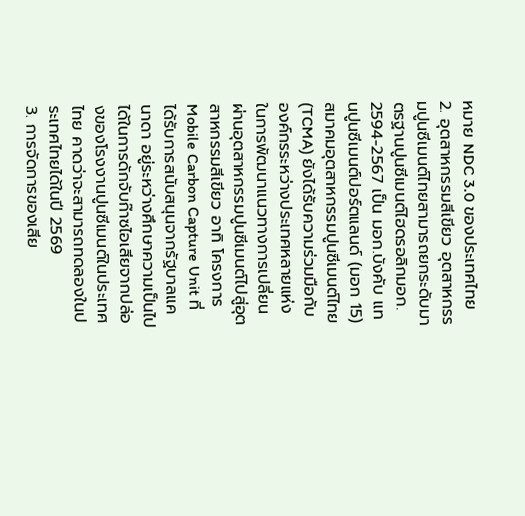หมาย NDC 3.0 ของประเทศไทย
2. อุตสาหกรรมสีเขียว อุตสาหกรรมปูนซีเมนต์ไทยสามารถยกระดับมาตรฐานปูนซีเมนต์ไฮดรอลิกมอก. 2594-2567 เป็น มอก.บังคับ แทนปูนซีเมนต์ปอร์ตแลนด์ (มอก 15) สมาคมอุตสาหกรรมปูนซีเมนต์ไทย (TCMA) ยังได้รับความร่วมมือกับองค์กรระหว่างประเทศหลายแห่งในการพัฒนาแนวทางการเปลี่ยนผ่านอุตสาหกรรมปูนซีเมนต์ไปสู่อุตสาหกรรมสีเขียว อาทิ โครงการ Mobile Carbon Capture Unit ที่ได้รับการสนับสนุนจากรัฐบาลแคนาดา อยู่ระหว่างศึกษาความเป็นไปได้ในการดักจับก๊าซไอเสียจากปล่องของโรงงานปูนซีเมนต์ในประเทศไทย คาดว่าจะสามารถทดลองในประเทศไทยได้ในปี 2569
3. การจัดการของเสีย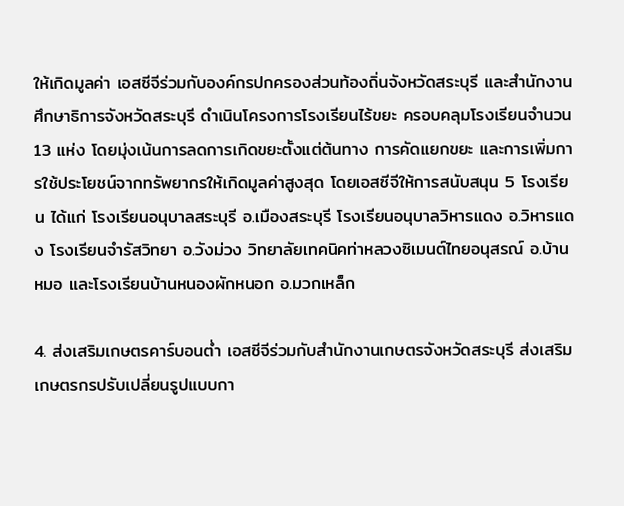ให้เกิดมูลค่า เอสซีจีร่วมกับองค์กรปกครองส่วนท้องถิ่นจังหวัดสระบุรี และสำนักงานศึกษาธิการจังหวัดสระบุรี ดำเนินโครงการโรงเรียนไร้ขยะ ครอบคลุมโรงเรียนจำนวน 13 แห่ง โดยมุ่งเน้นการลดการเกิดขยะตั้งแต่ต้นทาง การคัดแยกขยะ และการเพิ่มการใช้ประโยชน์จากทรัพยากรให้เกิดมูลค่าสูงสุด โดยเอสซีจีให้การสนับสนุน 5 โรงเรียน ได้แก่ โรงเรียนอนุบาลสระบุรี อ.เมืองสระบุรี โรงเรียนอนุบาลวิหารแดง อ.วิหารแดง โรงเรียนจำรัสวิทยา อ.วังม่วง วิทยาลัยเทคนิคท่าหลวงซิเมนต์ไทยอนุสรณ์ อ.บ้านหมอ และโรงเรียนบ้านหนองผักหนอก อ.มวกเหล็ก

4. ส่งเสริมเกษตรคาร์บอนต่ำ เอสซีจีร่วมกับสำนักงานเกษตรจังหวัดสระบุรี ส่งเสริมเกษตรกรปรับเปลี่ยนรูปแบบกา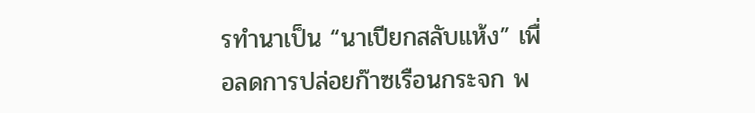รทำนาเป็น “นาเปียกสลับแห้ง” เพื่อลดการปล่อยก๊าซเรือนกระจก พ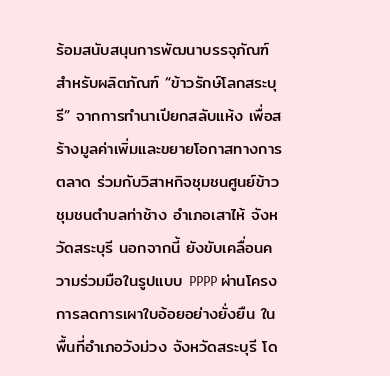ร้อมสนับสนุนการพัฒนาบรรจุภัณฑ์สำหรับผลิตภัณฑ์ “ข้าวรักษ์โลกสระบุรี” จากการทำนาเปียกสลับแห้ง เพื่อสร้างมูลค่าเพิ่มและขยายโอกาสทางการตลาด ร่วมกับวิสาหกิจชุมชนศูนย์ข้าวชุมชนตำบลท่าช้าง อำเภอเสาไห้ จังหวัดสระบุรี นอกจากนี้ ยังขับเคลื่อนความร่วมมือในรูปแบบ PPPP ผ่านโครงการลดการเผาใบอ้อยอย่างยั่งยืน ในพื้นที่อำเภอวังม่วง จังหวัดสระบุรี โด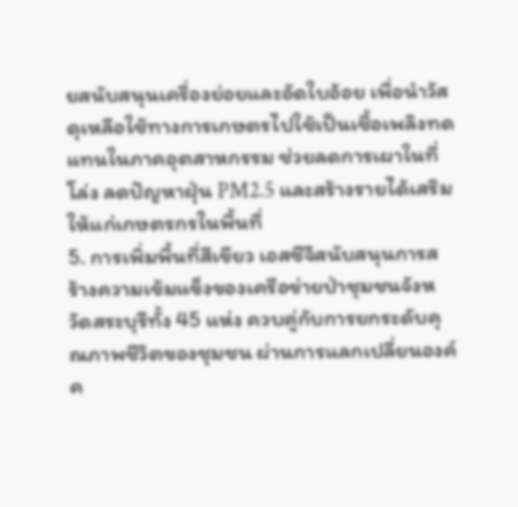ยสนับสนุนเครื่องย่อยและอัดใบอ้อย เพื่อนำวัสดุเหลือใช้ทางการเกษตรไปใช้เป็นเชื้อเพลิงทดแทนในภาคอุตสาหกรรม ช่วยลดการเผาในที่โล่ง ลดปัญหาฝุ่น PM2.5 และสร้างรายได้เสริมให้แก่เกษตรกรในพื้นที่
5. การเพิ่มพื้นที่สีเขียว เอสซีจีสนับสนุนการสร้างความเข้มแข็งของเครือข่ายป่าชุมชนจังหวัดสระบุรีทั้ง 45 แห่ง ควบคู่กับการยกระดับคุณภาพชีวิตของชุมชน ผ่านการแลกเปลี่ยนองค์ค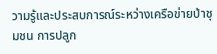วามรู้และประสบการณ์ระหว่างเครือข่ายป่าชุมชน การปลูก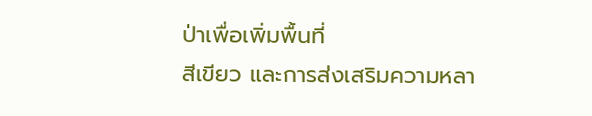ป่าเพื่อเพิ่มพื้นที่
สีเขียว และการส่งเสริมความหลา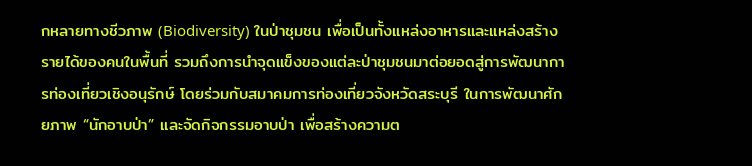กหลายทางชีวภาพ (Biodiversity) ในป่าชุมชน เพื่อเป็นทั้งแหล่งอาหารและแหล่งสร้างรายได้ของคนในพื้นที่ รวมถึงการนำจุดแข็งของแต่ละป่าชุมชนมาต่อยอดสู่การพัฒนาการท่องเที่ยวเชิงอนุรักษ์ โดยร่วมกับสมาคมการท่องเที่ยวจังหวัดสระบุรี ในการพัฒนาศักยภาพ “นักอาบป่า” และจัดกิจกรรมอาบป่า เพื่อสร้างความต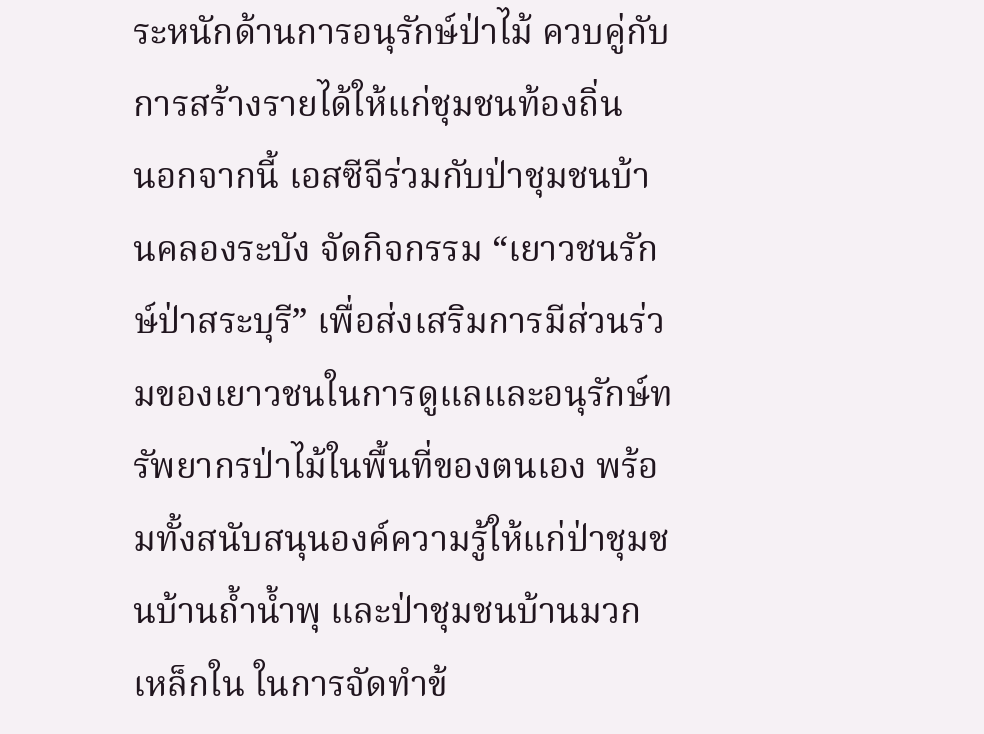ระหนักด้านการอนุรักษ์ป่าไม้ ควบคู่กับการสร้างรายได้ให้แก่ชุมชนท้องถิ่น
นอกจากนี้ เอสซีจีร่วมกับป่าชุมชนบ้านคลองระบัง จัดกิจกรรม “เยาวชนรักษ์ป่าสระบุรี” เพื่อส่งเสริมการมีส่วนร่วมของเยาวชนในการดูแลและอนุรักษ์ทรัพยากรป่าไม้ในพื้นที่ของตนเอง พร้อมทั้งสนับสนุนองค์ความรู้ให้แก่ป่าชุมชนบ้านถ้ำน้ำพุ และป่าชุมชนบ้านมวกเหล็กใน ในการจัดทำข้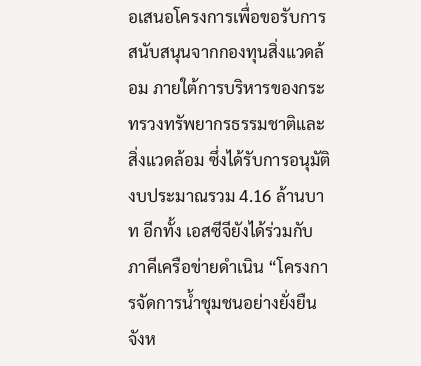อเสนอโครงการเพื่อขอรับการสนับสนุนจากกองทุนสิ่งแวดล้อม ภายใต้การบริหารของกระทรวงทรัพยากรธรรมชาติและสิ่งแวดล้อม ซึ่งได้รับการอนุมัติงบประมาณรวม 4.16 ล้านบาท อีกทั้ง เอสซีจียังได้ร่วมกับภาคีเครือข่ายดำเนิน “โครงการจัดการน้ำชุมชนอย่างยั่งยืน จังห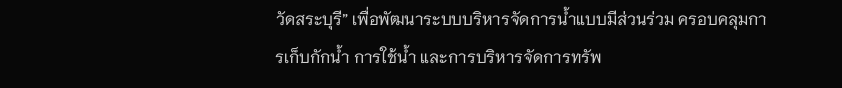วัดสระบุรี” เพื่อพัฒนาระบบบริหารจัดการน้ำแบบมีส่วนร่วม ครอบคลุมการเก็บกักน้ำ การใช้น้ำ และการบริหารจัดการทรัพ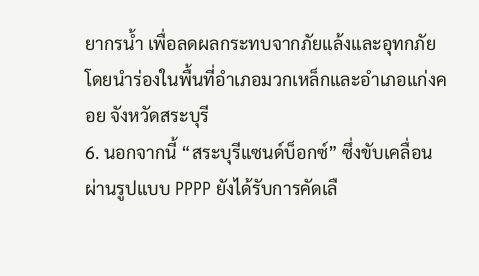ยากรน้ำ เพื่อลดผลกระทบจากภัยแล้งและอุทกภัย โดยนำร่องในพื้นที่อำเภอมวกเหล็กและอำเภอแก่งคอย จังหวัดสระบุรี
6. นอกจากนี้ “สระบุรีแซนด์บ็อกซ์” ซึ่งขับเคลื่อนผ่านรูปแบบ PPPP ยังได้รับการคัดเลื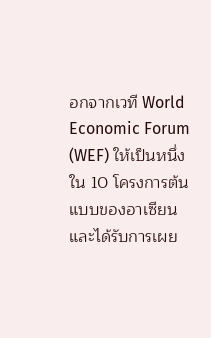อกจากเวที World Economic Forum (WEF) ให้เป็นหนึ่งใน 10 โครงการต้นแบบของอาเซียน และได้รับการเผย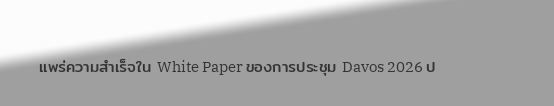แพร่ความสำเร็จใน White Paper ของการประชุม Davos 2026 ป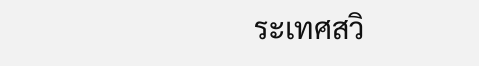ระเทศสวิ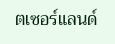ตเซอร์แลนด์